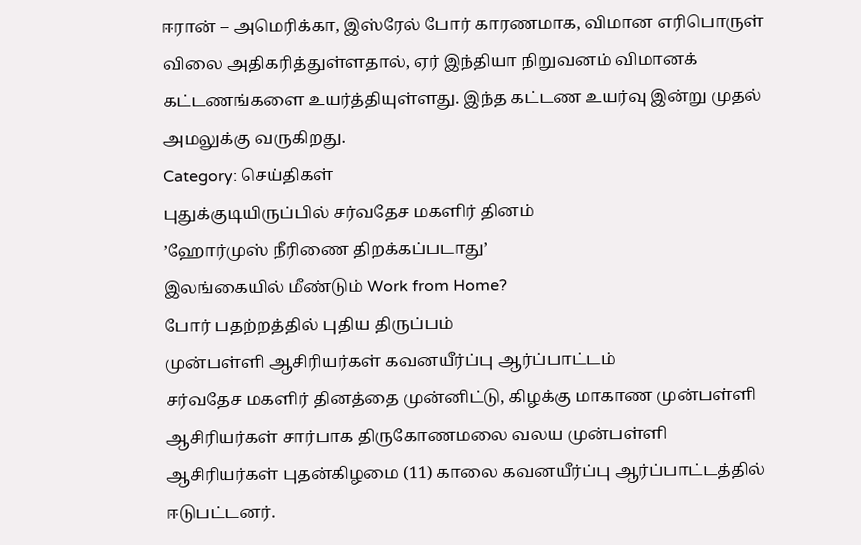ஈரான் – அமெரிக்கா, இஸ்ரேல் போர் காரணமாக, விமான எரிபொருள் விலை அதிகரித்துள்ளதால், ஏர் இந்தியா நிறுவனம் விமானக் கட்டணங்களை உயர்த்தியுள்ளது. இந்த கட்டண உயர்வு இன்று முதல் அமலுக்கு வருகிறது.
Category: செய்திகள்
புதுக்குடியிருப்பில் சர்வதேச மகளிர் தினம்
’ஹோர்முஸ் நீரிணை திறக்கப்படாது’
இலங்கையில் மீண்டும் Work from Home?
போர் பதற்றத்தில் புதிய திருப்பம்
முன்பள்ளி ஆசிரியர்கள் கவனயீர்ப்பு ஆர்ப்பாட்டம்
சர்வதேச மகளிர் தினத்தை முன்னிட்டு, கிழக்கு மாகாண முன்பள்ளி ஆசிரியர்கள் சார்பாக திருகோணமலை வலய முன்பள்ளி ஆசிரியர்கள் புதன்கிழமை (11) காலை கவனயீர்ப்பு ஆர்ப்பாட்டத்தில் ஈடுபட்டனர்.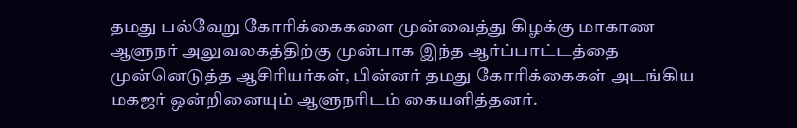தமது பல்வேறு கோரிக்கைகளை முன்வைத்து கிழக்கு மாகாண ஆளுநர் அலுவலகத்திற்கு முன்பாக இந்த ஆர்ப்பாட்டத்தை முன்னெடுத்த ஆசிரியர்கள், பின்னர் தமது கோரிக்கைகள் அடங்கிய மகஜர் ஒன்றினையும் ஆளுநரிடம் கையளித்தனர்.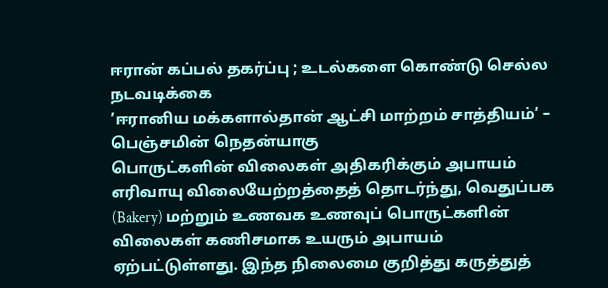ஈரான் கப்பல் தகர்ப்பு ; உடல்களை கொண்டு செல்ல நடவடிக்கை
’ஈரானிய மக்களால்தான் ஆட்சி மாற்றம் சாத்தியம்’ – பெஞ்சமின் நெதன்யாகு
பொருட்களின் விலைகள் அதிகரிக்கும் அபாயம்
எரிவாயு விலையேற்றத்தைத் தொடர்ந்து, வெதுப்பக (Bakery) மற்றும் உணவக உணவுப் பொருட்களின் விலைகள் கணிசமாக உயரும் அபாயம் ஏற்பட்டுள்ளது. இந்த நிலைமை குறித்து கருத்துத்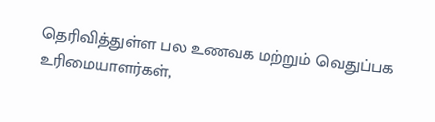தெரிவித்துள்ள பல உணவக மற்றும் வெதுப்பக உரிமையாளர்கள்,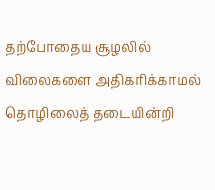தற்போதைய சூழலில் விலைகளை அதிகரிக்காமல் தொழிலைத் தடையின்றி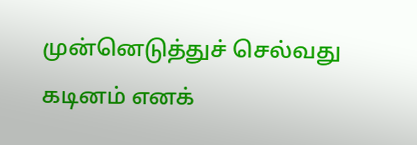முன்னெடுத்துச் செல்வது கடினம் எனக்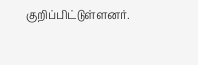குறிப்பிட்டுள்ளனர்.